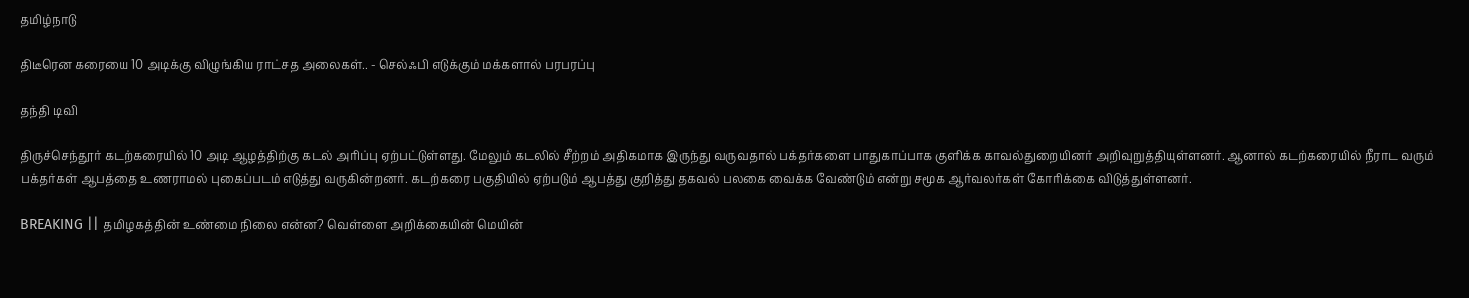தமிழ்நாடு

திடீரென கரையை 10 அடிக்கு விழுங்கிய ராட்சத அலைகள்.. - செல்ஃபி எடுக்கும் மக்களால் பரபரப்பு

தந்தி டிவி

திருச்செந்தூர் கடற்கரையில் 10 அடி ஆழத்திற்கு கடல் அரிப்பு ஏற்பட்டுள்ளது. மேலும் கடலில் சீற்றம் அதிகமாக இருந்து வருவதால் பக்தர்களை பாதுகாப்பாக குளிக்க காவல்துறையினர் அறிவுறுத்தியுள்ளனர். ஆனால் கடற்கரையில் நீராட வரும் பக்தர்கள் ஆபத்தை உணராமல் புகைப்படம் எடுத்து வருகின்றனர். கடற்கரை பகுதியில் ஏற்படும் ஆபத்து குறித்து தகவல் பலகை வைக்க வேண்டும் என்று சமூக ஆர்வலர்கள் கோரிக்கை விடுத்துள்ளனர்.

BREAKING || தமிழகத்தின் உண்மை நிலை என்ன? வெள்ளை அறிக்கையின் மெயின்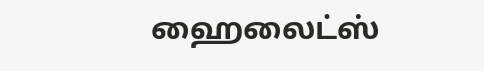ஹைலைட்ஸ்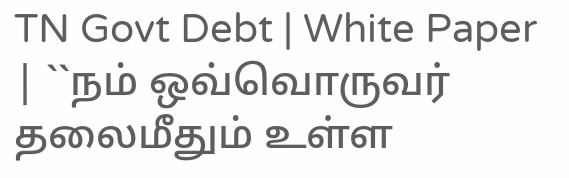TN Govt Debt | White Paper | ``நம் ஒவ்வொருவர் தலைமீதும் உள்ள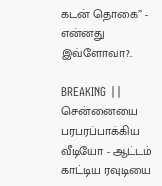கடன் தொகை’’ - என்னது இவ்ளோவா?..

BREAKING || சென்னையை பரபரப்பாக்கிய வீடியோ - ஆட்டம் காட்டிய ரவுடியை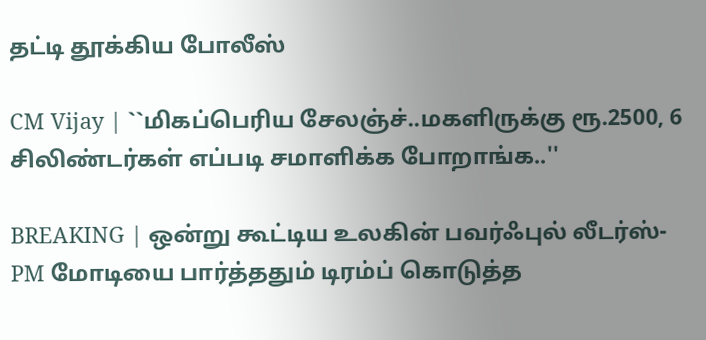தட்டி தூக்கிய போலீஸ்

CM Vijay | ``மிகப்பெரிய சேலஞ்ச்..மகளிருக்கு ரூ.2500, 6 சிலிண்டர்கள் எப்படி சமாளிக்க போறாங்க..''

BREAKING | ஒன்று கூட்டிய உலகின் பவர்ஃபுல் லீடர்ஸ்-PM மோடியை பார்த்ததும் டிரம்ப் கொடுத்த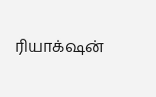ரியாக்‌ஷன்